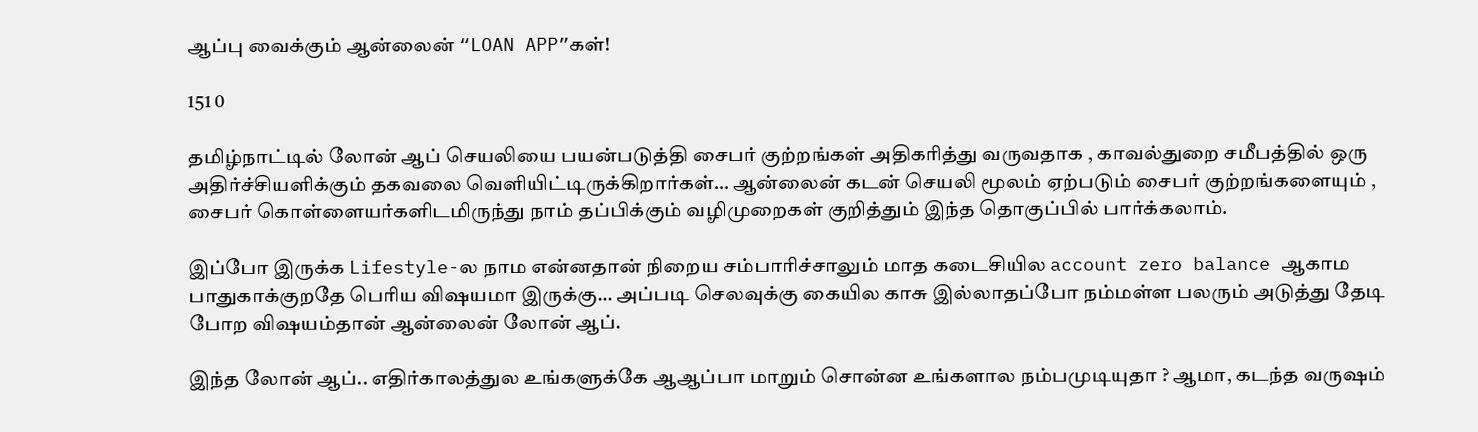ஆப்பு வைக்கும் ஆன்லைன் “LOAN APP”கள்!

151 0

தமிழ்நாட்டில் லோன் ஆப் செயலியை பயன்படுத்தி சைபர் குற்றங்கள் அதிகரித்து வருவதாக , காவல்துறை சமீபத்தில் ஒரு அதிர்ச்சியளிக்கும் தகவலை வெளியிட்டிருக்கிறார்கள்… ஆன்லைன் கடன் செயலி மூலம் ஏற்படும் சைபர் குற்றங்களையும் , சைபர் கொள்ளையர்களிடமிருந்து நாம் தப்பிக்கும் வழிமுறைகள் குறித்தும் இந்த தொகுப்பில் பார்க்கலாம்.

இப்போ இருக்க Lifestyle-ல நாம என்னதான் நிறைய சம்பாரிச்சாலும் மாத கடைசியில account zero balance ஆகாம பாதுகாக்குறதே பெரிய விஷயமா இருக்கு… அப்படி செலவுக்கு கையில காசு இல்லாதப்போ நம்மள்ள பலரும் அடுத்து தேடி போற விஷயம்தான் ஆன்லைன் லோன் ஆப்.

இந்த லோன் ஆப்.. எதிர்காலத்துல உங்களுக்கே ஆஆப்பா மாறும் சொன்ன உங்களால நம்பமுடியுதா ? ஆமா, கடந்த வருஷம்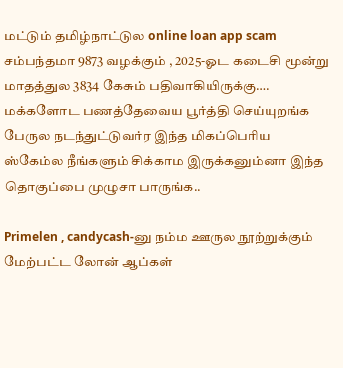மட்டும் தமிழ்நாட்டுல online loan app scam சம்பந்தமா 9873 வழக்கும் , 2025-ஓட கடைசி மூன்று மாதத்துல 3834 கேசும் பதிவாகியிருக்கு…. மக்களோட பணத்தேவைய பூர்த்தி செய்யுறங்க பேருல நடந்துட்டுவர்ர இந்த மிகப்பெரிய ஸ்கேம்ல நீங்களும் சிக்காம இருக்கனும்னா இந்த தொகுப்பை முழுசா பாருங்க..

Primelen , candycash-னு நம்ம ஊருல நூற்றுக்கும் மேற்பட்ட லோன் ஆப்கள்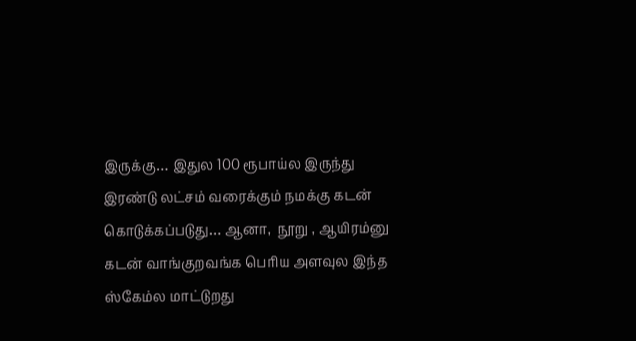இருக்கு… இதுல 100 ரூபாய்ல இருந்து இரண்டு லட்சம் வரைக்கும் நமக்கு கடன் கொடுக்கப்படுது… ஆனா,  நூறு , ஆயிரம்னு கடன் வாங்குறவங்க பெரிய அளவுல இந்த ஸ்கேம்ல மாட்டுறது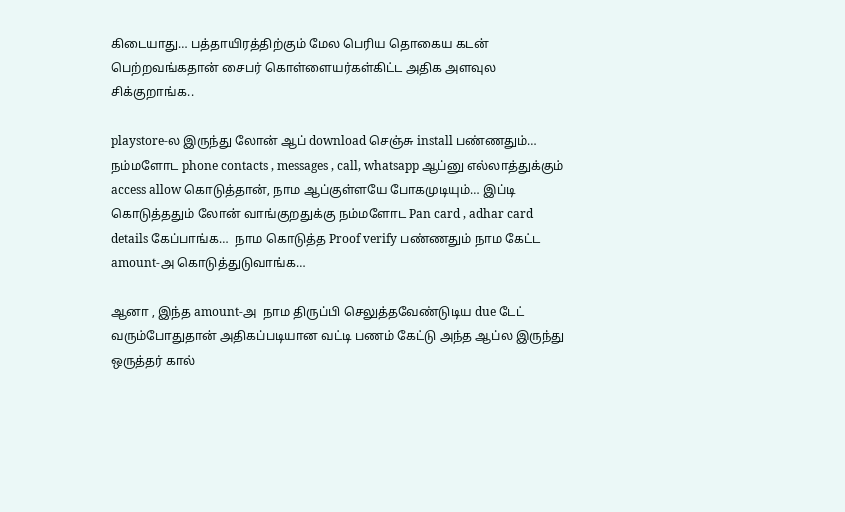கிடையாது… பத்தாயிரத்திற்கும் மேல பெரிய தொகைய கடன் பெற்றவங்கதான் சைபர் கொள்ளையர்கள்கிட்ட அதிக அளவுல சிக்குறாங்க..

playstore-ல இருந்து லோன் ஆப் download செஞ்சு install பண்ணதும்…  நம்மளோட phone contacts , messages , call, whatsapp ஆப்னு எல்லாத்துக்கும் access allow கொடுத்தான், நாம ஆப்குள்ளயே போகமுடியும்… இப்டி கொடுத்ததும் லோன் வாங்குறதுக்கு நம்மளோட Pan card , adhar card details கேப்பாங்க…  நாம கொடுத்த Proof verify பண்ணதும் நாம கேட்ட amount-அ கொடுத்துடுவாங்க…

ஆனா , இந்த amount-அ  நாம திருப்பி செலுத்தவேண்டுடிய due டேட் வரும்போதுதான் அதிகப்படியான வட்டி பணம் கேட்டு அந்த ஆப்ல இருந்து ஒருத்தர் கால்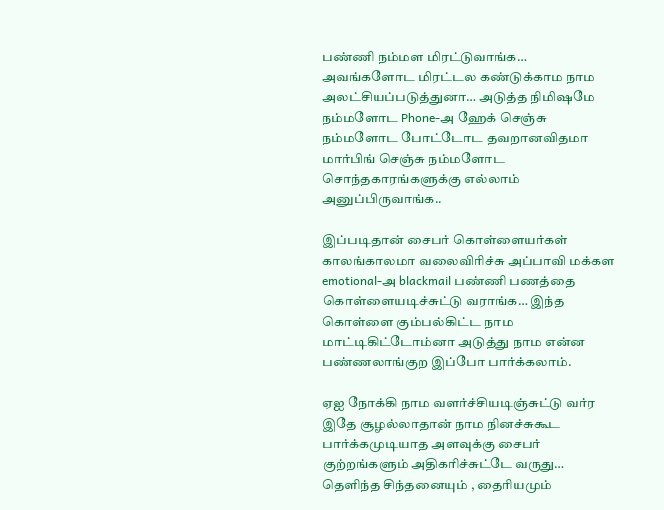பண்ணி நம்மள மிரட்டுவாங்க… அவங்களோட மிரட்டல கண்டுக்காம நாம அலட்சியப்படுத்துனா… அடுத்த நிமிஷமே நம்மளோட Phone-அ ஹேக் செஞ்சு நம்மளோட போட்டோட தவறானவிதமா மார்பிங் செஞ்சு நம்மளோட சொந்தகாரங்களுக்கு எல்லாம் அனுப்பிருவாங்க..

இப்படிதான் சைபர் கொள்ளையர்கள் காலங்காலமா வலைவிரிச்சு அப்பாவி மக்கள emotional-அ blackmail பண்ணி பணத்தை கொள்ளையடிச்சுட்டு வராங்க… இந்த கொள்ளை கும்பல்கிட்ட நாம மாட்டிகிட்டோம்னா அடுத்து நாம என்ன பண்ணலாங்குற இப்போ பார்க்கலாம்.

ஏஐ நோக்கி நாம வளர்ச்சியடிஞ்சுட்டு வர்ர இதே சூழல்லாதான் நாம நினச்சுகூட பார்க்கமுடியாத அளவுக்கு சைபர் குற்றங்களும் அதிகரிச்சுட்டே வருது… தெளிந்த சிந்தனையும் , தைரியமும்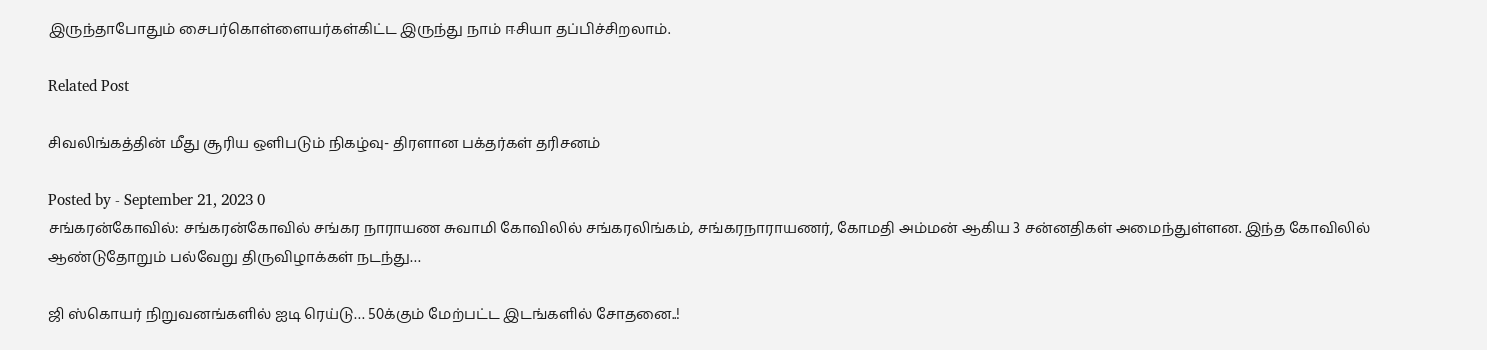இருந்தாபோதும் சைபர்கொள்ளையர்கள்கிட்ட இருந்து நாம் ஈசியா தப்பிச்சிறலாம்.

Related Post

சிவலிங்கத்தின் மீது சூரிய ஒளிபடும் நிகழ்வு- திரளான பக்தர்கள் தரிசனம்

Posted by - September 21, 2023 0
சங்கரன்கோவில்: சங்கரன்கோவில் சங்கர நாராயண சுவாமி கோவிலில் சங்கரலிங்கம், சங்கரநாராயணர், கோமதி அம்மன் ஆகிய 3 சன்னதிகள் அமைந்துள்ளன. இந்த கோவிலில் ஆண்டுதோறும் பல்வேறு திருவிழாக்கள் நடந்து…

ஜி ஸ்கொயர் நிறுவனங்களில் ஐடி ரெய்டு… 50க்கும் மேற்பட்ட இடங்களில் சோதனை..!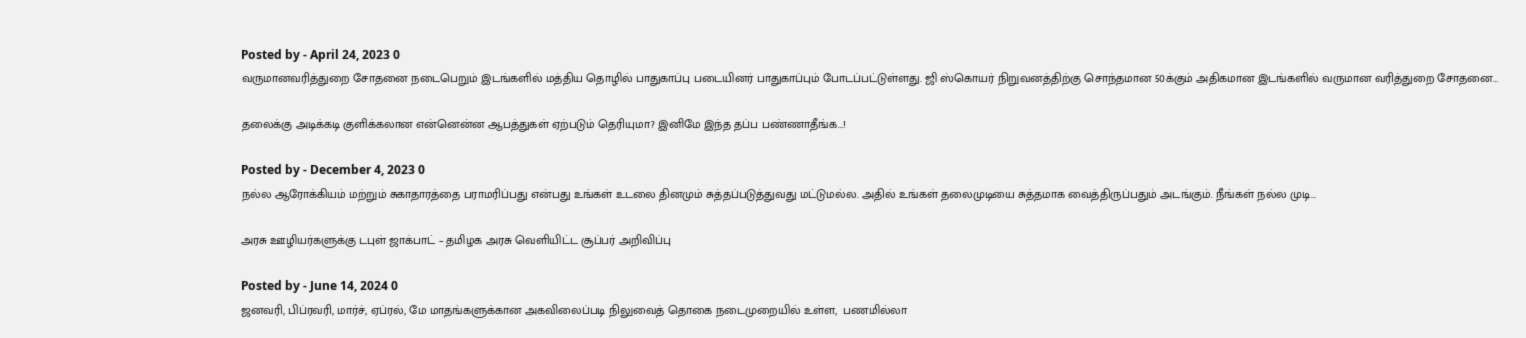Posted by - April 24, 2023 0
வருமானவரித்துறை சோதனை நடைபெறும் இடங்களில் மத்திய தொழில் பாதுகாப்பு படையினர் பாதுகாப்பும் போடப்பட்டுள்ளது. ஜி ஸ்கொயர் நிறுவனத்திற்கு சொந்தமான 50க்கும் அதிகமான இடங்களில் வருமான வரித்துறை சோதனை…

தலைக்கு அடிக்கடி குளிக்கலான என்னென்ன ஆபத்துகள் ஏற்படும் தெரியுமா? இனிமே இந்த தப்ப பண்ணாதீங்க…!

Posted by - December 4, 2023 0
நல்ல ஆரோக்கியம் மற்றும் சுகாதாரத்தை பராமரிப்பது என்பது உங்கள் உடலை தினமும் சுத்தப்படுத்துவது மட்டுமல்ல. அதில் உங்கள் தலைமுடியை சுத்தமாக வைத்திருப்பதும் அடங்கும். நீங்கள் நல்ல முடி…

அரசு ஊழியர்களுக்கு டபுள் ஜாக்பாட் – தமிழக அரசு வெளியிட்ட சூப்பர் அறிவிப்பு

Posted by - June 14, 2024 0
ஜனவரி, பிப்ரவரி, மார்ச், ஏப்ரல், மே மாதங்களுக்கான அகவிலைப்படி நிலுவைத் தொகை நடைமுறையில் உள்ள,  பணமில்லா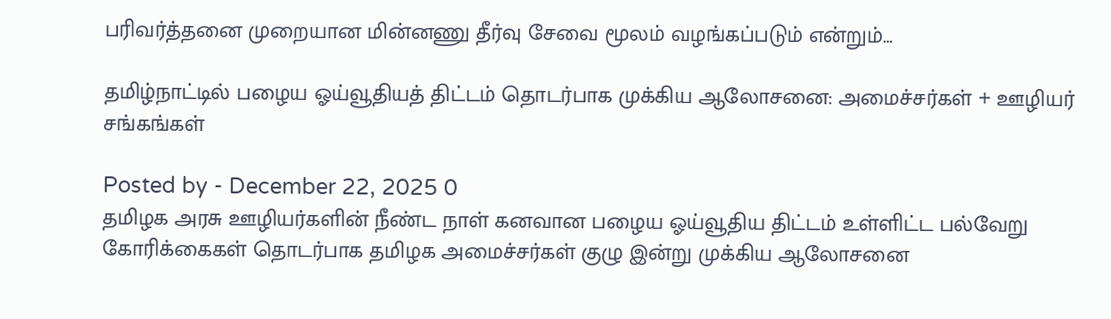பரிவர்த்தனை முறையான மின்னணு தீர்வு சேவை மூலம் வழங்கப்படும் என்றும்…

தமிழ்நாட்டில் பழைய ஓய்வூதியத் திட்டம் தொடர்பாக முக்கிய ஆலோசனை: அமைச்சர்கள் + ஊழியர் சங்கங்கள்

Posted by - December 22, 2025 0
தமிழக அரசு ஊழியர்களின் நீண்ட நாள் கனவான பழைய ஓய்வூதிய திட்டம் உள்ளிட்ட பல்வேறு கோரிக்கைகள் தொடர்பாக தமிழக அமைச்சர்கள் குழு இன்று முக்கிய ஆலோசனை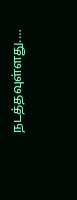நடத்தவுள்ளது.…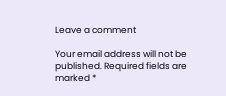Leave a comment

Your email address will not be published. Required fields are marked *